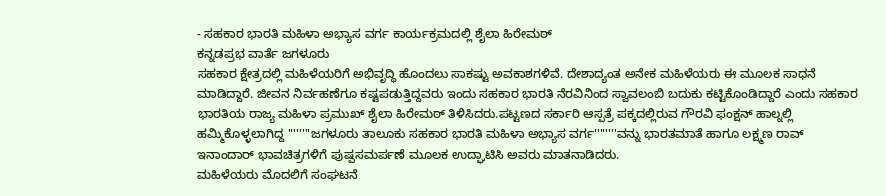- ಸಹಕಾರ ಭಾರತಿ ಮಹಿಳಾ ಅಭ್ಯಾಸ ವರ್ಗ ಕಾರ್ಯಕ್ರಮದಲ್ಲಿ ಶೈಲಾ ಹಿರೇಮಠ್
ಕನ್ನಡಪ್ರಭ ವಾರ್ತೆ ಜಗಳೂರು
ಸಹಕಾರ ಕ್ಷೇತ್ರದಲ್ಲಿ ಮಹಿಳೆಯರಿಗೆ ಅಭಿವೃದ್ಧಿ ಹೊಂದಲು ಸಾಕಷ್ಟು ಅವಕಾಶಗಳಿವೆ. ದೇಶಾದ್ಯಂತ ಅನೇಕ ಮಹಿಳೆಯರು ಈ ಮೂಲಕ ಸಾಧನೆ ಮಾಡಿದ್ದಾರೆ. ಜೀವನ ನಿರ್ವಹಣೆಗೂ ಕಷ್ಟಪಡುತ್ತಿದ್ದವರು ಇಂದು ಸಹಕಾರ ಭಾರತಿ ನೆರವಿನಿಂದ ಸ್ವಾವಲಂಬಿ ಬದುಕು ಕಟ್ಟಿಕೊಂಡಿದ್ದಾರೆ ಎಂದು ಸಹಕಾರ ಭಾರತಿಯ ರಾಜ್ಯ ಮಹಿಳಾ ಪ್ರಮುಖ್ ಶೈಲಾ ಹಿರೇಮಠ್ ತಿಳಿಸಿದರು.ಪಟ್ಟಣದ ಸರ್ಕಾರಿ ಆಸ್ಪತ್ರೆ ಪಕ್ಕದಲ್ಲಿರುವ ಗೌರವಿ ಫಂಕ್ಷನ್ ಹಾಲ್ನಲ್ಲಿ ಹಮ್ಮಿಕೊಳ್ಳಲಾಗಿದ್ದ ''''''''ಜಗಳೂರು ತಾಲೂಕು ಸಹಕಾರ ಭಾರತಿ ಮಹಿಳಾ ಅಭ್ಯಾಸ ವರ್ಗ''''''''ವನ್ನು ಭಾರತಮಾತೆ ಹಾಗೂ ಲಕ್ಷ್ಮಣ ರಾವ್ ಇನಾಂದಾರ್ ಭಾವಚಿತ್ರಗಳಿಗೆ ಪುಷ್ಪಸಮರ್ಪಣೆ ಮೂಲಕ ಉದ್ಘಾಟಿಸಿ ಅವರು ಮಾತನಾಡಿದರು.
ಮಹಿಳೆಯರು ಮೊದಲಿಗೆ ಸಂಘಟನೆ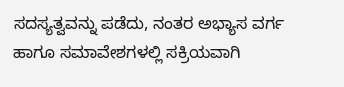ಸದಸ್ಯತ್ವವನ್ನು ಪಡೆದು, ನಂತರ ಅಭ್ಯಾಸ ವರ್ಗ ಹಾಗೂ ಸಮಾವೇಶಗಳಲ್ಲಿ ಸಕ್ರಿಯವಾಗಿ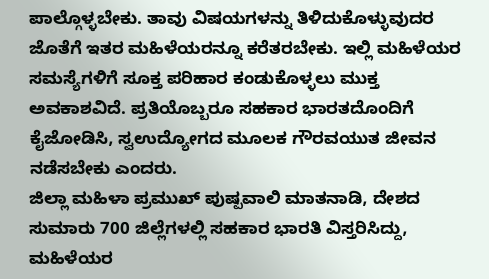ಪಾಲ್ಗೊಳ್ಳಬೇಕು. ತಾವು ವಿಷಯಗಳನ್ನು ತಿಳಿದುಕೊಳ್ಳುವುದರ ಜೊತೆಗೆ ಇತರ ಮಹಿಳೆಯರನ್ನೂ ಕರೆತರಬೇಕು. ಇಲ್ಲಿ ಮಹಿಳೆಯರ ಸಮಸ್ಯೆಗಳಿಗೆ ಸೂಕ್ತ ಪರಿಹಾರ ಕಂಡುಕೊಳ್ಳಲು ಮುಕ್ತ ಅವಕಾಶವಿದೆ. ಪ್ರತಿಯೊಬ್ಬರೂ ಸಹಕಾರ ಭಾರತದೊಂದಿಗೆ ಕೈಜೋಡಿಸಿ, ಸ್ವಉದ್ಯೋಗದ ಮೂಲಕ ಗೌರವಯುತ ಜೀವನ ನಡೆಸಬೇಕು ಎಂದರು.
ಜಿಲ್ಲಾ ಮಹಿಳಾ ಪ್ರಮುಖ್ ಪುಷ್ಪವಾಲಿ ಮಾತನಾಡಿ, ದೇಶದ ಸುಮಾರು 700 ಜಿಲ್ಲೆಗಳಲ್ಲಿ ಸಹಕಾರ ಭಾರತಿ ವಿಸ್ತರಿಸಿದ್ದು, ಮಹಿಳೆಯರ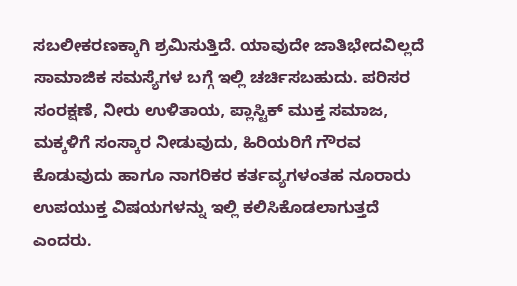ಸಬಲೀಕರಣಕ್ಕಾಗಿ ಶ್ರಮಿಸುತ್ತಿದೆ. ಯಾವುದೇ ಜಾತಿಭೇದವಿಲ್ಲದೆ ಸಾಮಾಜಿಕ ಸಮಸ್ಯೆಗಳ ಬಗ್ಗೆ ಇಲ್ಲಿ ಚರ್ಚಿಸಬಹುದು. ಪರಿಸರ ಸಂರಕ್ಷಣೆ, ನೀರು ಉಳಿತಾಯ, ಪ್ಲಾಸ್ಟಿಕ್ ಮುಕ್ತ ಸಮಾಜ, ಮಕ್ಕಳಿಗೆ ಸಂಸ್ಕಾರ ನೀಡುವುದು, ಹಿರಿಯರಿಗೆ ಗೌರವ ಕೊಡುವುದು ಹಾಗೂ ನಾಗರಿಕರ ಕರ್ತವ್ಯಗಳಂತಹ ನೂರಾರು ಉಪಯುಕ್ತ ವಿಷಯಗಳನ್ನು ಇಲ್ಲಿ ಕಲಿಸಿಕೊಡಲಾಗುತ್ತದೆ ಎಂದರು.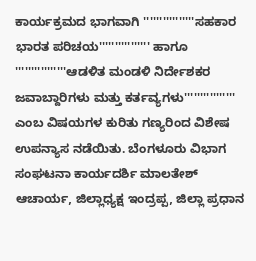ಕಾರ್ಯಕ್ರಮದ ಭಾಗವಾಗಿ ''''''''''''''''ಸಹಕಾರ ಭಾರತ ಪರಿಚಯ'''''''''''''''' ಹಾಗೂ ''''''''''''''''ಆಡಳಿತ ಮಂಡಳಿ ನಿರ್ದೇಶಕರ ಜವಾಬ್ದಾರಿಗಳು ಮತ್ತು ಕರ್ತವ್ಯಗಳು'''''''''''''''' ಎಂಬ ವಿಷಯಗಳ ಕುರಿತು ಗಣ್ಯರಿಂದ ವಿಶೇಷ ಉಪನ್ಯಾಸ ನಡೆಯಿತು. ಬೆಂಗಳೂರು ವಿಭಾಗ ಸಂಘಟನಾ ಕಾರ್ಯದರ್ಶಿ ಮಾಲತೇಶ್ ಆಚಾರ್ಯ, ಜಿಲ್ಲಾಧ್ಯಕ್ಷ ಇಂದ್ರಪ್ಪ, ಜಿಲ್ಲಾ ಪ್ರಧಾನ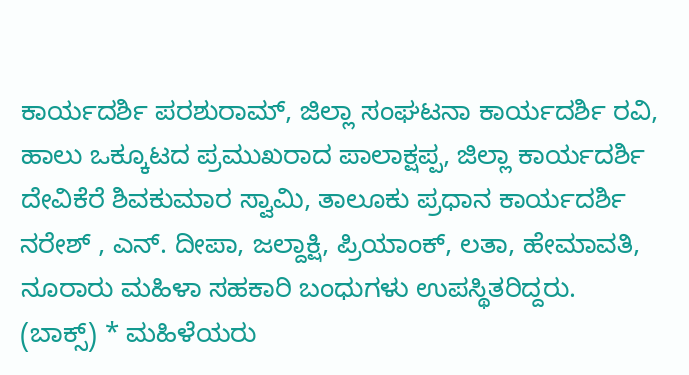ಕಾರ್ಯದರ್ಶಿ ಪರಶುರಾಮ್, ಜಿಲ್ಲಾ ಸಂಘಟನಾ ಕಾರ್ಯದರ್ಶಿ ರವಿ, ಹಾಲು ಒಕ್ಕೂಟದ ಪ್ರಮುಖರಾದ ಪಾಲಾಕ್ಷಪ್ಪ, ಜಿಲ್ಲಾ ಕಾರ್ಯದರ್ಶಿ ದೇವಿಕೆರೆ ಶಿವಕುಮಾರ ಸ್ವಾಮಿ, ತಾಲೂಕು ಪ್ರಧಾನ ಕಾರ್ಯದರ್ಶಿ ನರೇಶ್ , ಎನ್. ದೀಪಾ, ಜಲ್ದಾಕ್ಷಿ, ಪ್ರಿಯಾಂಕ್, ಲತಾ, ಹೇಮಾವತಿ, ನೂರಾರು ಮಹಿಳಾ ಸಹಕಾರಿ ಬಂಧುಗಳು ಉಪಸ್ಥಿತರಿದ್ದರು.
(ಬಾಕ್ಸ್) * ಮಹಿಳೆಯರು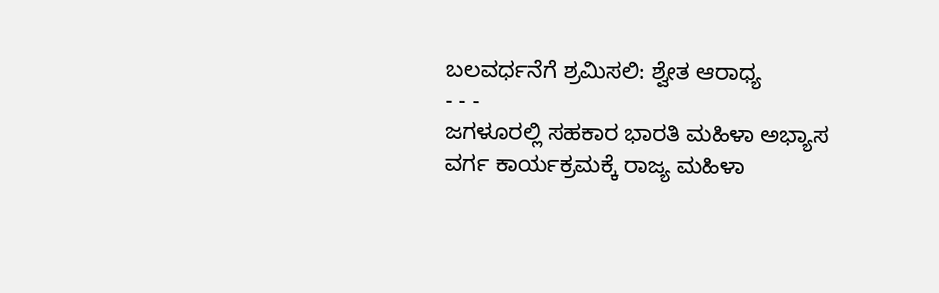ಬಲವರ್ಧನೆಗೆ ಶ್ರಮಿಸಲಿ: ಶ್ವೇತ ಆರಾಧ್ಯ
- - -
ಜಗಳೂರಲ್ಲಿ ಸಹಕಾರ ಭಾರತಿ ಮಹಿಳಾ ಅಭ್ಯಾಸ ವರ್ಗ ಕಾರ್ಯಕ್ರಮಕ್ಕೆ ರಾಜ್ಯ ಮಹಿಳಾ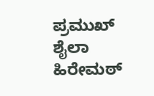ಪ್ರಮುಖ್ ಶೈಲಾ ಹಿರೇಮಠ್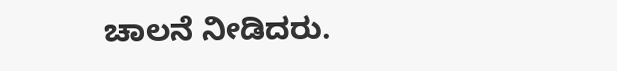ಚಾಲನೆ ನೀಡಿದರು.